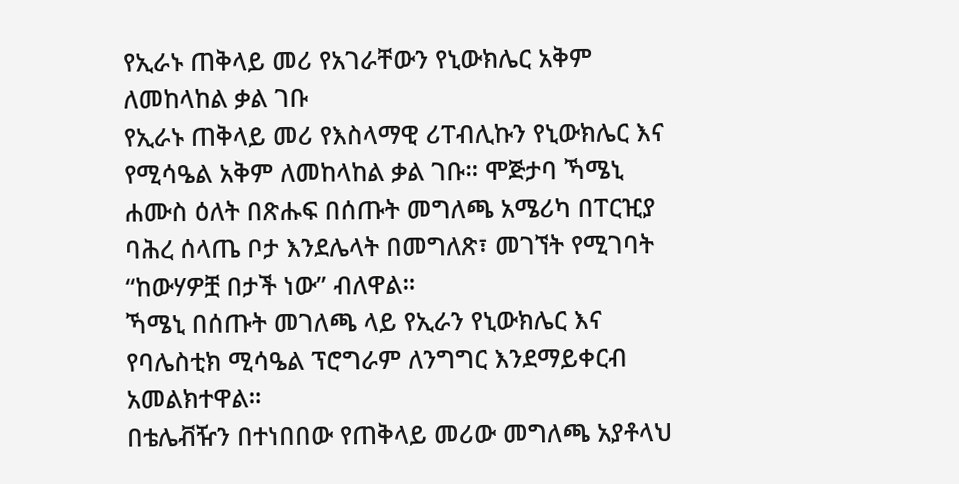የኢራኑ ጠቅላይ መሪ የአገራቸውን የኒውክሌር አቅም ለመከላከል ቃል ገቡ
የኢራኑ ጠቅላይ መሪ የእስላማዊ ሪፐብሊኩን የኒውክሌር እና የሚሳዔል አቅም ለመከላከል ቃል ገቡ። ሞጅታባ ኻሜኒ ሐሙስ ዕለት በጽሑፍ በሰጡት መግለጫ አሜሪካ በፐርዢያ ባሕረ ሰላጤ ቦታ እንደሌላት በመግለጽ፣ መገኘት የሚገባት “ከውሃዎቿ በታች ነው” ብለዋል።
ኻሜኒ በሰጡት መገለጫ ላይ የኢራን የኒውክሌር እና የባሌስቲክ ሚሳዔል ፕሮግራም ለንግግር እንደማይቀርብ አመልክተዋል።
በቴሌቭዥን በተነበበው የጠቅላይ መሪው መግለጫ አያቶላህ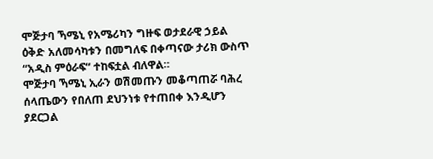ሞጅታባ ኻሜኒ የአሜሪካን ግዙፍ ወታደራዊ ኃይል ዕቅድ አለመሳካቱን በመግለፍ በቀጣናው ታሪክ ውስጥ “አዲስ ምዕራፍ“ ተከፍቷል ብለዋል።
ሞጅታባ ኻሜኒ ኢራን ወሽመጡን መቆጣጠሯ ባሕረ ሰላጤውን የበለጠ ደህንነቱ የተጠበቀ እንዲሆን ያደርጋል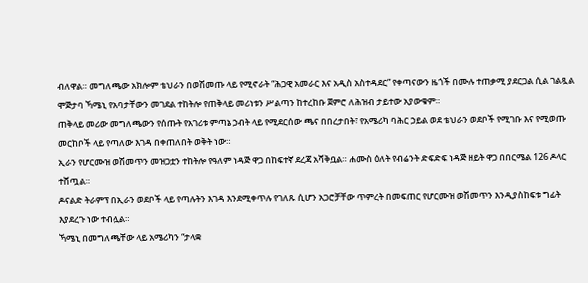ብለዋል። መግለጫው አክሎም ቴህራን በወሽመጡ ላይ የሚኖራት “ሕጋዊ አመራር እና አዲስ አስተዳደር” የቀጣናውን ዜጎች በሙሉ ተጠቃሚ ያደርጋል ሲል ገልጿል
ሞጅታባ ኻሜኒ የአባታቸውን መገደል ተከትሎ የጠቅላይ መሪነቱን ሥልጣን ከተረከቡ ጀምሮ ለሕዝብ ታይተው አያውቁም።
ጠቅላይ መሪው መግለጫውን የሰጡት የአገሪቱ ምጣኔ ኃብት ላይ የሚደርሰው ጫና በበረታበት፣ የአሜሪካ ባሕር ኃይል ወደ ቴህራን ወደቦች የሚገቡ እና የሚወጡ መርከቦች ላይ የጣለው እገዳ በቀጠለበት ወቅት ነው።
ኢራን የሆርሙዝ ወሽመጥን መዝጋቷን ተከትሎ የዓለም ነዳጅ ዋጋ በከፍተኛ ደረጃ አሻቅቧል። ሐሙስ ዕለት የብሬንት ድፍድፍ ነዳጅ ዘይት ዋጋ በበርሜል 126 ዶላር ተሸጧል።
ዶናልድ ትራምፕ በኢራን ወደቦች ላይ የጣሉትን እገዳ እንደሚቀጥሉ የገለጹ ሲሆን አጋሮቻቸው ጥምረት በመፍጠር የሆርሙዝ ወሽመጥን እንዲያስከፍቱ ግፊት እያደረጉ ነው ተብሏል።
ኻሜኒ በመግለጫቸው ላይ አሜሪካን “ታላቋ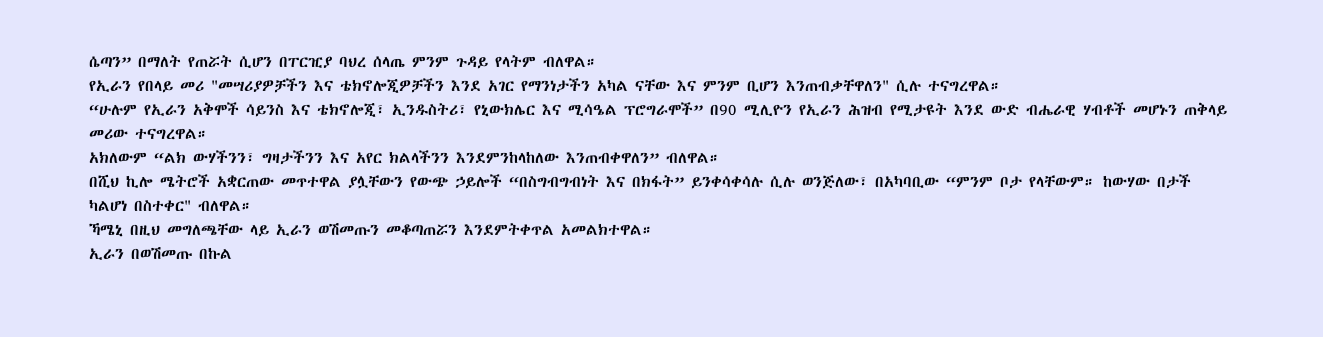ሴጣን” በማለት የጠሯት ሲሆን በፐርዢያ ባህረ ሰላጤ ምንም ጉዳይ የላትም ብለዋል።
የኢራን የበላይ መሪ "መሣሪያዎቻችን እና ቴክኖሎጂዎቻችን እንደ አገር የማንነታችን አካል ናቸው እና ምንም ቢሆን እንጠብቃቸዋለን" ሲሉ ተናግረዋል።
“ሁሉም የኢራን አቅሞች ሳይንስ እና ቴክኖሎጂ፣ ኢንዱስትሪ፣ የኒውክሌር እና ሚሳዔል ፕሮግራሞች” በ90 ሚሊዮን የኢራን ሕዝብ የሚታዩት እንደ ውድ ብሔራዊ ሃብቶች መሆኑን ጠቅላይ መሪው ተናግረዋል።
አክለውም “ልክ ውሃችንን፣ ግዛታችንን እና አየር ክልላችንን እንደምንከላከለው እንጠብቀዋለን” ብለዋል።
በሺህ ኪሎ ሜትሮች አቋርጠው መጥተዋል ያሏቸውን የውጭ ኃይሎች “በስግብግብነት እና በክፋት” ይንቀሳቀሳሉ ሲሉ ወንጅለው፣ በአካባቢው “ምንም ቦታ የላቸውም። ከውሃው በታች ካልሆነ በስተቀር" ብለዋል።
ኻሜኒ በዚህ መግለጫቸው ላይ ኢራን ወሽመጡን መቆጣጠሯን እንደምትቀጥል አመልክተዋል።
ኢራን በወሽመጡ በኩል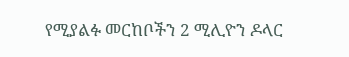የሚያልፉ መርከቦችን 2 ሚሊዮን ዶላር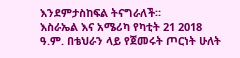እንደምታስከፍል ትናግራለች።
እስራኤል እና አሜሪካ የካቲት 21 2018 ዓ.ም. በቴህራን ላይ የጀመሩት ጦርነት ሁለት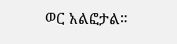ወር አልፎታል።